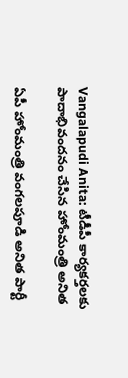Vangalapudi Anita: టీడీపీ కార్యకర్తలకు పాదాభివందనం చేసిన హోంమంత్రి అనిత

ఏపీ హోంమంత్రి వంగలపూడి అనిత పార్టీ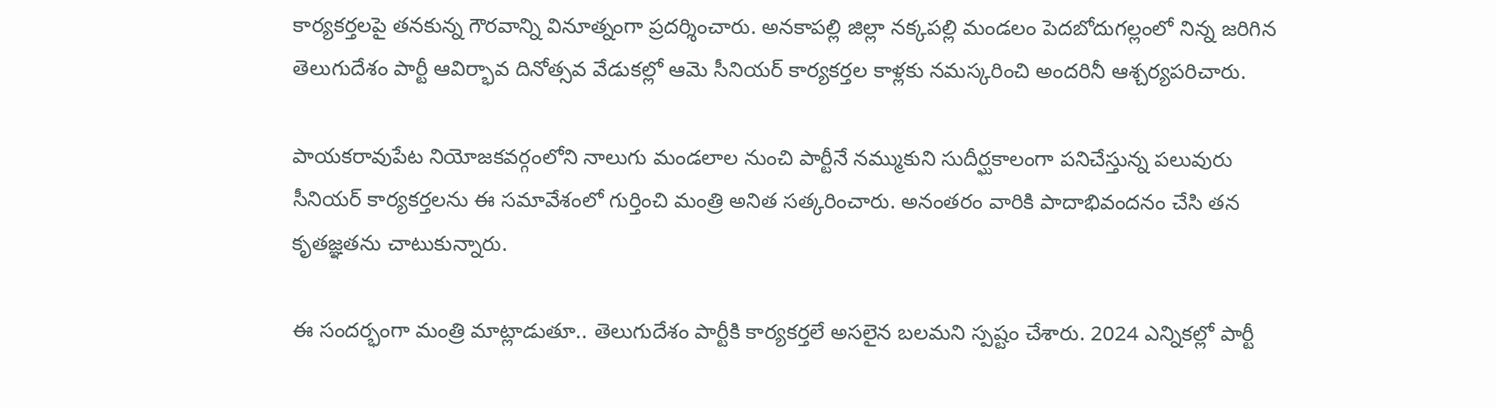కార్యకర్తలపై తనకున్న గౌరవాన్ని వినూత్నంగా ప్రదర్శించారు. అనకాపల్లి జిల్లా నక్కపల్లి మండలం పెదబోదుగల్లంలో నిన్న జరిగిన తెలుగుదేశం పార్టీ ఆవిర్భావ దినోత్సవ వేడుకల్లో ఆమె సీనియర్ కార్యకర్తల కాళ్లకు నమస్కరించి అందరినీ ఆశ్చర్యపరిచారు.

పాయకరావుపేట నియోజకవర్గంలోని నాలుగు మండలాల నుంచి పార్టీనే నమ్ముకుని సుదీర్ఘకాలంగా పనిచేస్తున్న పలువురు సీనియర్ కార్యకర్తలను ఈ సమావేశంలో గుర్తించి మంత్రి అనిత సత్కరించారు. అనంతరం వారికి పాదాభివందనం చేసి తన కృతజ్ఞతను చాటుకున్నారు.

ఈ సందర్భంగా మంత్రి మాట్లాడుతూ.. తెలుగుదేశం పార్టీకి కార్యకర్తలే అసలైన బలమని స్పష్టం చేశారు. 2024 ఎన్నికల్లో పార్టీ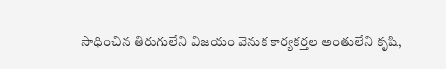సాధించిన తిరుగులేని విజయం వెనుక కార్యకర్తల అంతులేని కృషి,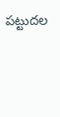పట్టుదల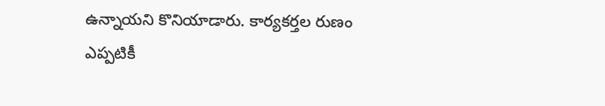ఉన్నాయని కొనియాడారు. కార్యకర్తల రుణం ఎప్పటికీ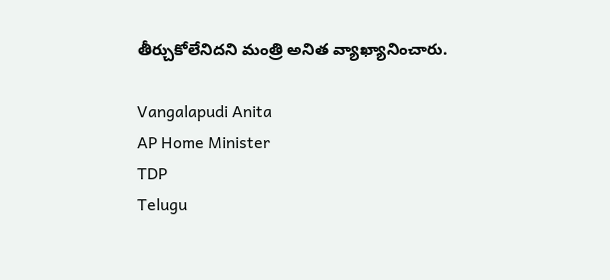తీర్చుకోలేనిదని మంత్రి అనిత వ్యాఖ్యానించారు.

Vangalapudi Anita
AP Home Minister
TDP
Telugu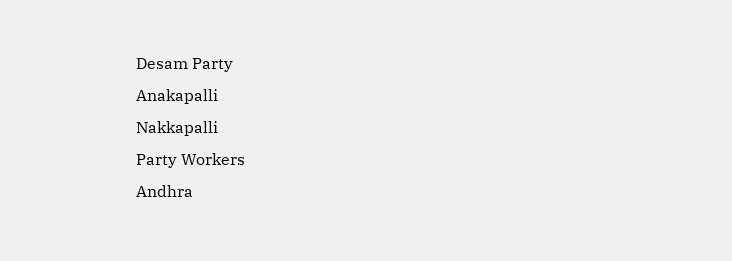Desam Party
Anakapalli
Nakkapalli
Party Workers
Andhra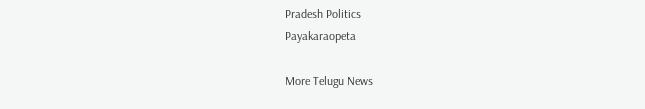Pradesh Politics
Payakaraopeta

More Telugu News